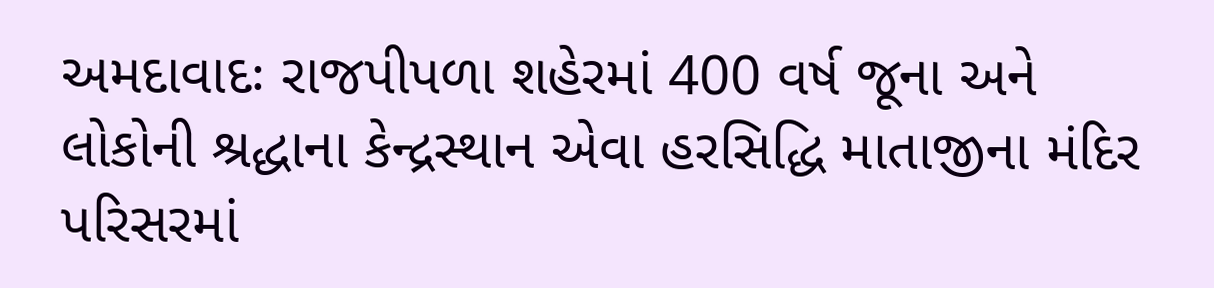અમદાવાદઃ રાજપીપળા શહેરમાં 400 વર્ષ જૂના અને લોકોની શ્રદ્ધાના કેન્દ્રસ્થાન એવા હરસિદ્ધિ માતાજીના મંદિર પરિસરમાં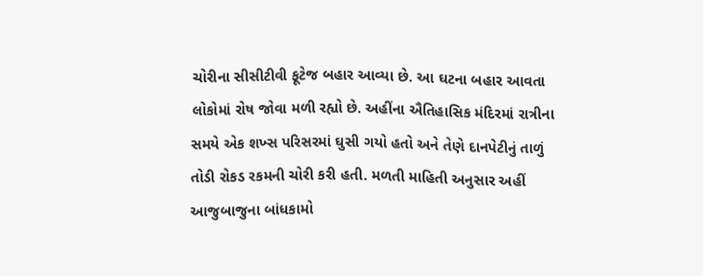ચોરીના સીસીટીવી ફૂટેજ બહાર આવ્યા છે. આ ઘટના બહાર આવતા લોકોમાં રોષ જોવા મળી રહ્યો છે. અહીંના ઐતિહાસિક મંદિરમાં રાત્રીના સમયે એક શખ્સ પરિસરમાં ઘુસી ગયો હતો અને તેણે દાનપેટીનું તાળું તોડી રોકડ રકમની ચોરી કરી હતી. મળતી માહિતી અનુસાર અહીં આજુબાજુના બાંધકામો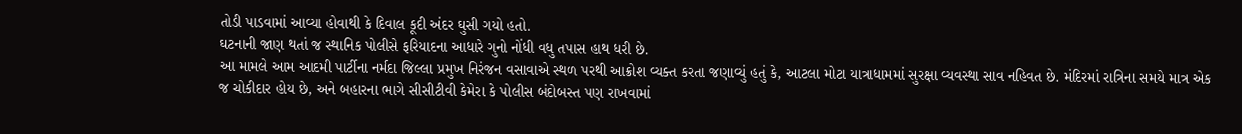તોડી પાડવામાં આવ્યા હોવાથી કે દિવાલ કૂદી અંદર ઘુસી ગયો હતો.
ઘટનાની જાણ થતાં જ સ્થાનિક પોલીસે ફરિયાદના આધારે ગુનો નોંધી વધુ તપાસ હાથ ધરી છે.
આ મામલે આમ આદમી પાર્ટીના નર્મદા જિલ્લા પ્રમુખ નિરંજન વસાવાએ સ્થળ પરથી આક્રોશ વ્યક્ત કરતા જણાવ્યું હતું કે, આટલા મોટા યાત્રાધામમાં સુરક્ષા વ્યવસ્થા સાવ નહિવત છે. મંદિરમાં રાત્રિના સમયે માત્ર એક જ ચોકીદાર હોય છે, અને બહારના ભાગે સીસીટીવી કેમેરા કે પોલીસ બંદોબસ્ત પણ રાખવામાં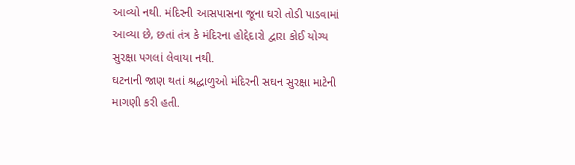આવ્યો નથી. મંદિરની આસપાસના જૂના ઘરો તોડી પાડવામાં આવ્યા છે, છતાં તંત્ર કે મંદિરના હોદ્દેદારો દ્વારા કોઈ યોગ્ય સુરક્ષા પગલાં લેવાયા નથી.
ઘટનાની જાણ થતાં શ્રદ્ધાળુઓ મંદિરની સઘન સુરક્ષા માટેની માગણી કરી હતી.